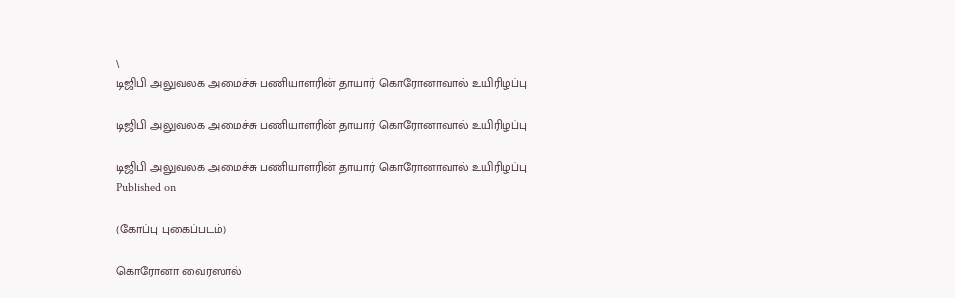\
டிஜிபி அலுவலக அமைச்சு பணியாளரின் தாயார் கொரோனாவால் உயிரிழப்பு

டிஜிபி அலுவலக அமைச்சு பணியாளரின் தாயார் கொரோனாவால் உயிரிழப்பு

டிஜிபி அலுவலக அமைச்சு பணியாளரின் தாயார் கொரோனாவால் உயிரிழப்பு
Published on

(கோப்பு புகைப்படம்)

கொரோனா வைரஸால்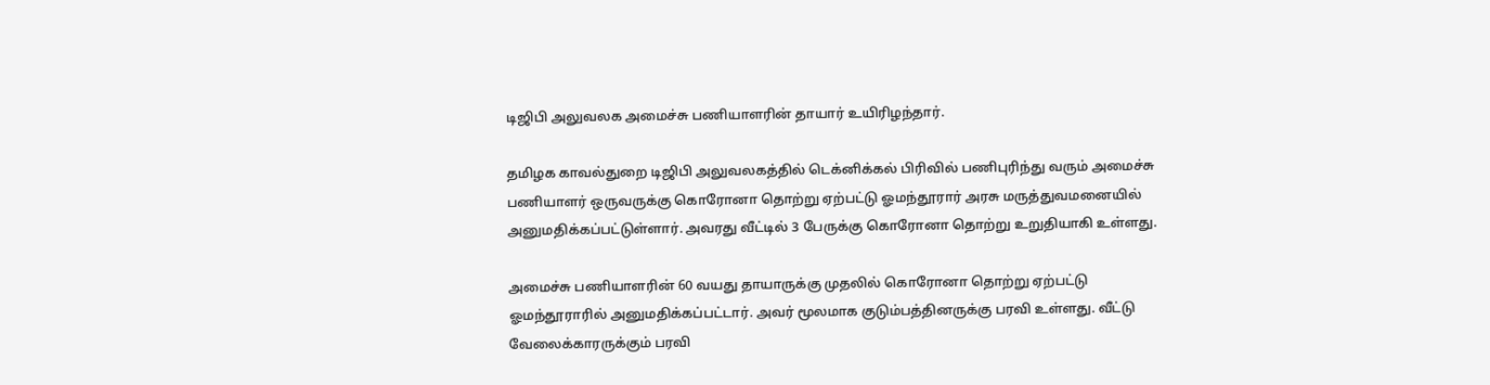டிஜிபி அலுவலக அமைச்சு பணியாளரின் தாயார் உயிரிழந்தார்.

தமிழக காவல்துறை டிஜிபி அலுவலகத்தில் டெக்னிக்கல் பிரிவில் பணிபுரிந்து வரும் அமைச்சு பணியாளர் ஒருவருக்கு கொரோனா தொற்று ஏற்பட்டு ஓமந்தூரார் அரசு மருத்துவமனையில் அனுமதிக்கப்பட்டுள்ளார். அவரது வீட்டில் 3 பேருக்கு கொரோனா தொற்று உறுதியாகி உள்ளது.

அமைச்சு பணியாளரின் 60 வயது தாயாருக்கு முதலில் கொரோனா தொற்று ஏற்பட்டு ஓமந்தூராரில் அனுமதிக்கப்பட்டார். அவர் மூலமாக குடும்பத்தினருக்கு பரவி உள்ளது. வீட்டு வேலைக்காரருக்கும் பரவி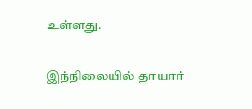உள்ளது.

இந்நிலையில் தாயார்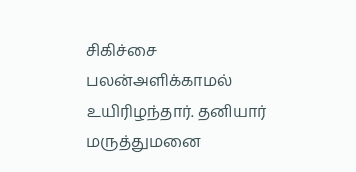சிகிச்சை பலன்அளிக்காமல் உயிரிழந்தார். தனியார் மருத்துமனை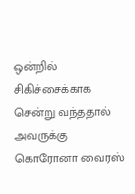ஒன்றில் சிகிச்சைக்காக சென்று வந்ததால் அவருக்கு கொரோனா வைரஸ்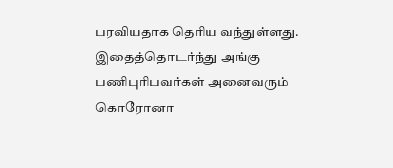பரவியதாக தெரிய வந்துள்ளது. இதைத்தொடர்ந்து அங்கு பணிபுரிபவர்கள் அனைவரும் கொரோனா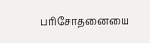பரிசோதனையை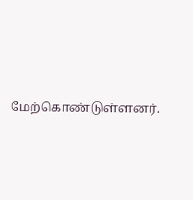மேற்கொண்டுள்ளனர்.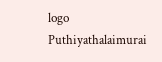logo
Puthiyathalaimurai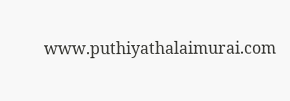www.puthiyathalaimurai.com